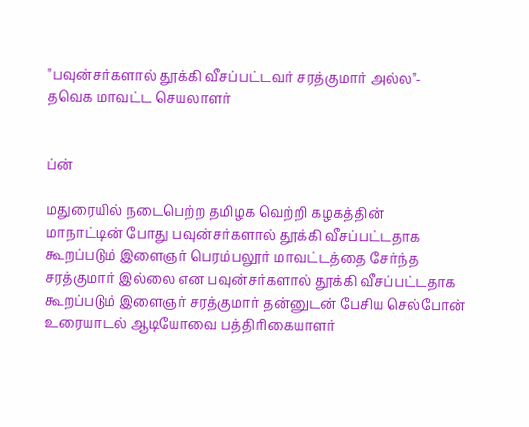"பவுன்சர்களால் தூக்கி வீசப்பட்டவர் சரத்குமார் அல்ல"- தவெக மாவட்ட செயலாளர்


ப்ன்

மதுரையில் நடைபெற்ற தமிழக வெற்றி கழகத்தின்  மாநாட்டின் போது பவுன்சர்களால் தூக்கி வீசப்பட்டதாக கூறப்படும் இளைஞர் பெரம்பலூர் மாவட்டத்தை சேர்ந்த சரத்குமார் இல்லை என பவுன்சர்களால் தூக்கி வீசப்பட்டதாக கூறப்படும் இளைஞர் சரத்குமார் தன்னுடன் பேசிய செல்போன் உரையாடல் ஆடியோவை பத்திரிகையாளர்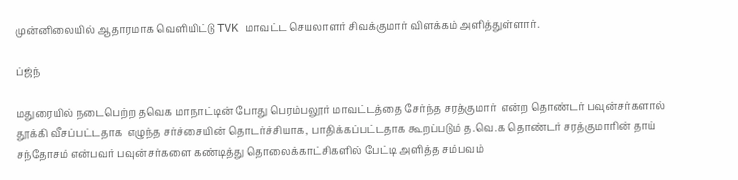முன்னிலையில் ஆதாரமாக வெளியிட்டு TVK மாவட்ட செயலாளர் சிவக்குமார் விளக்கம் அளித்துள்ளார்.

ப்ஜ்ந்

மதுரையில் நடைபெற்ற தவெக மாநாட்டின் போது பெரம்பலூர் மாவட்டத்தை சேர்ந்த சரத்குமார்  என்ற தொண்டர் பவுன்சர்களால்  தூக்கி வீசப்பட்டதாக  எழுந்த சர்ச்சையின் தொடர்ச்சியாக, பாதிக்கப்பட்டதாக கூறப்படும் த.வெ.க தொண்டர் சரத்குமாரின் தாய் சந்தோசம் என்பவர் பவுன்சர்களை கண்டித்து தொலைக்காட்சிகளில் பேட்டி அளித்த சம்பவம்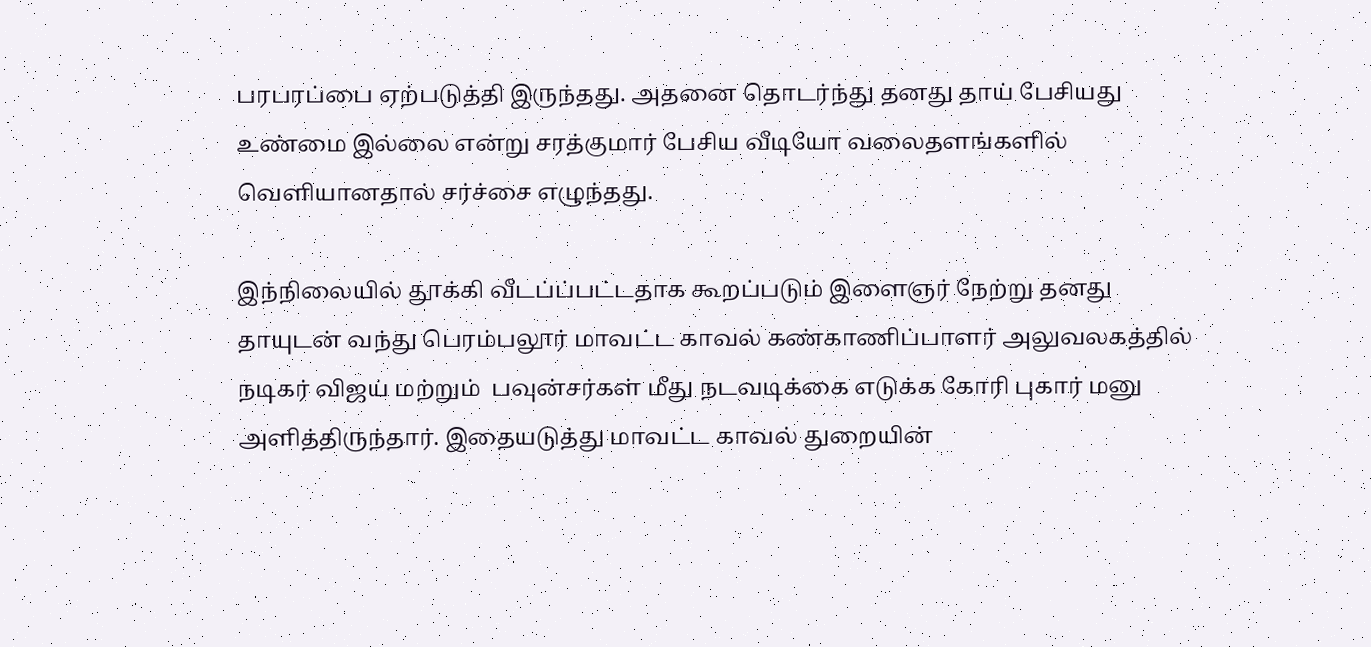பரபரப்பை ஏற்படுத்தி இருந்தது. அதனை தொடர்ந்து தனது தாய் பேசியது உண்மை இல்லை என்று சரத்குமார் பேசிய வீடியோ வலைதளங்களில் வெளியானதால் சர்ச்சை எழுந்தது.

இந்நிலையில் தூக்கி வீடப்ப்பட்டதாக கூறப்படும் இளைஞர் நேற்று தனது தாயுடன் வந்து பெரம்பலூர் மாவட்ட காவல் கண்காணிப்பாளர் அலுவலகத்தில் நடிகர் விஜய் மற்றும்  பவுன்சர்கள் மீது நடவடிக்கை எடுக்க கோரி புகார் மனு அளித்திருந்தார். இதையடுத்து மாவட்ட காவல் துறையின்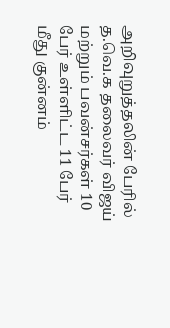அறிவுறுத்தலின் பேரில் த.வெ.க தலைவர் விஜய் மற்றும் பவன்சர்கள் 10 பேர் உள்ளிட்ட 11 பேர் மீது குன்னம்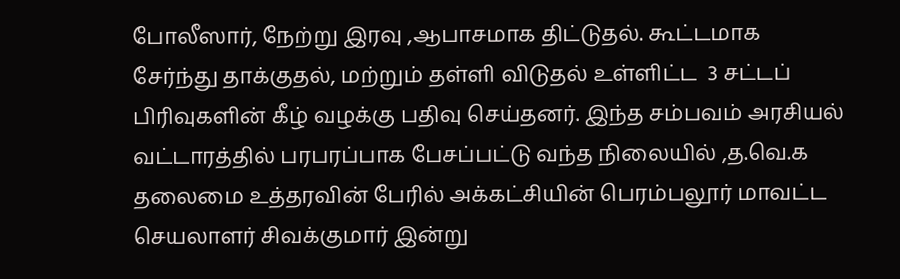போலீஸார், நேற்று இரவு ,ஆபாசமாக திட்டுதல். கூட்டமாக சேர்ந்து தாக்குதல், மற்றும் தள்ளி விடுதல் உள்ளிட்ட  3 சட்டப் பிரிவுகளின் கீழ் வழக்கு பதிவு செய்தனர். இந்த சம்பவம் அரசியல் வட்டாரத்தில் பரபரப்பாக பேசப்பட்டு வந்த நிலையில் ,த.வெ.க தலைமை உத்தரவின் பேரில் அக்கட்சியின் பெரம்பலூர் மாவட்ட செயலாளர் சிவக்குமார் இன்று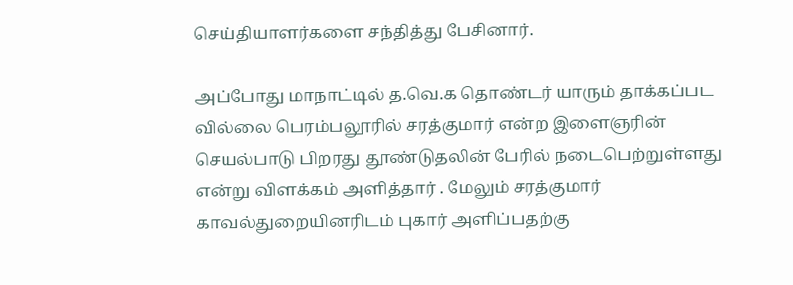செய்தியாளர்களை சந்தித்து பேசினார்.

அப்போது மாநாட்டில் த.வெ.க தொண்டர் யாரும் தாக்கப்பட வில்லை பெரம்பலூரில் சரத்குமார் என்ற இளைஞரின் செயல்பாடு பிறரது தூண்டுதலின் பேரில் நடைபெற்றுள்ளது என்று விளக்கம் அளித்தார் . மேலும் சரத்குமார் காவல்துறையினரிடம் புகார் அளிப்பதற்கு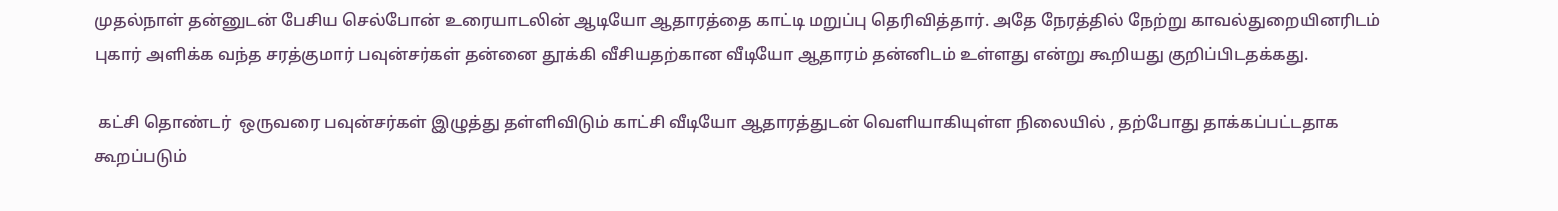முதல்நாள் தன்னுடன் பேசிய செல்போன் உரையாடலின் ஆடியோ ஆதாரத்தை காட்டி மறுப்பு தெரிவித்தார். அதே நேரத்தில் நேற்று காவல்துறையினரிடம் புகார் அளிக்க வந்த சரத்குமார் பவுன்சர்கள் தன்னை தூக்கி வீசியதற்கான வீடியோ ஆதாரம் தன்னிடம் உள்ளது என்று கூறியது குறிப்பிடதக்கது.

 கட்சி தொண்டர்  ஒருவரை பவுன்சர்கள் இழுத்து தள்ளிவிடும் காட்சி வீடியோ ஆதாரத்துடன் வெளியாகியுள்ள நிலையில் , தற்போது தாக்கப்பட்டதாக கூறப்படும்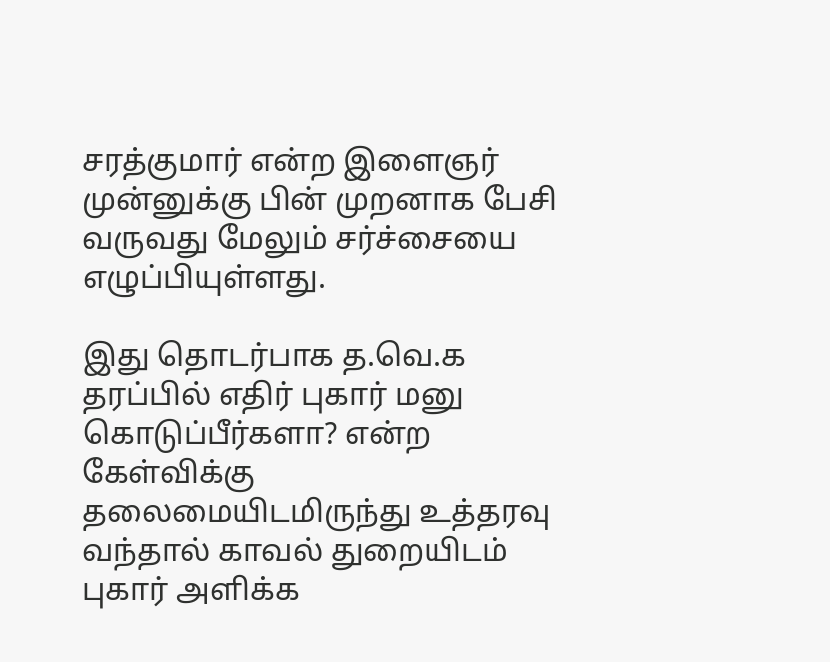சரத்குமார் என்ற இளைஞர் முன்னுக்கு பின் முறனாக பேசி வருவது மேலும் சர்ச்சையை எழுப்பியுள்ளது.

இது தொடர்பாக த.வெ.க தரப்பில் எதிர் புகார் மனு கொடுப்பீர்களா? என்ற கேள்விக்கு தலைமையிடமிருந்து உத்தரவு வந்தால் காவல் துறையிடம் புகார் அளிக்க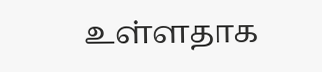உள்ளதாக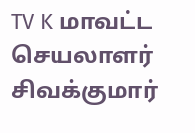TV K மாவட்ட செயலாளர் சிவக்குமார்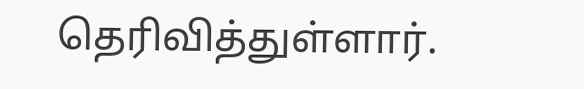தெரிவித்துள்ளார்.